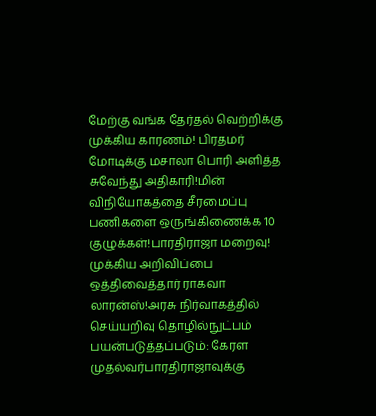மேற்கு வங்க தேர்தல் வெற்றிக்கு முக்கிய காரணம்! பிரதமர் மோடிக்கு மசாலா பொரி அளித்த சுவேந்து அதிகாரி!மின் விநியோகத்தை சீரமைப்பு பணிகளை ஒருங்கிணைக்க 10 குழுக்கள்!பாரதிராஜா மறைவு! முக்கிய அறிவிப்பை ஒத்திவைத்தார் ராகவா லாரன்ஸ்!அரசு நிர்வாகத்தில் செய்யறிவு தொழில்நுட்பம் பயன்படுத்தப்படும்: கேரள முதல்வர்பாரதிராஜாவுக்கு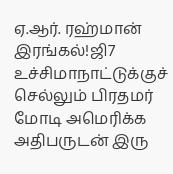ஏ.ஆர். ரஹ்மான் இரங்கல்!ஜி7 உச்சிமாநாட்டுக்குச் செல்லும் பிரதமர் மோடி அமெரிக்க அதிபருடன் இரு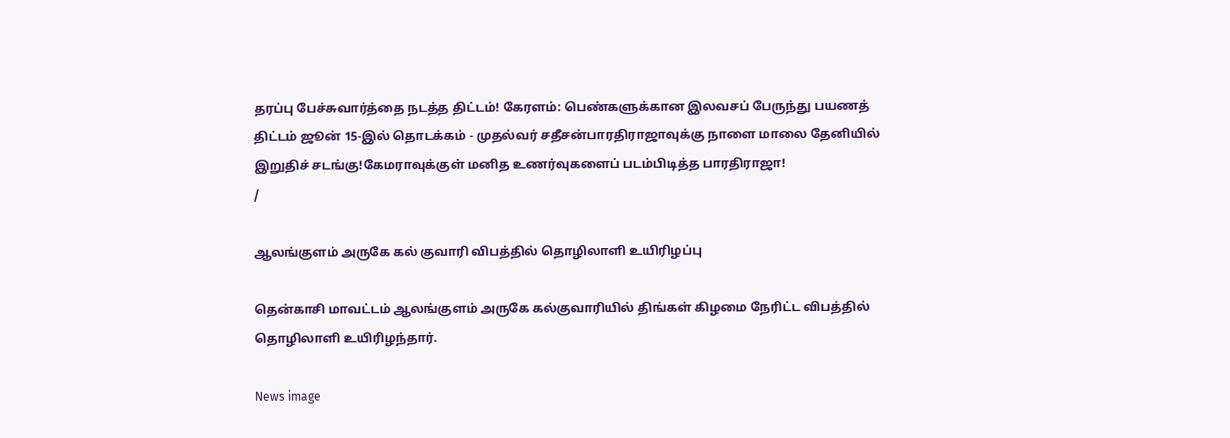தரப்பு பேச்சுவார்த்தை நடத்த திட்டம்! கேரளம்: பெண்களுக்கான இலவசப் பேருந்து பயணத் திட்டம் ஜூன் 15-இல் தொடக்கம் - முதல்வர் சதீசன்பாரதிராஜாவுக்கு நாளை மாலை தேனியில் இறுதிச் சடங்கு!கேமராவுக்குள் மனித உணர்வுகளைப் படம்பிடித்த பாரதிராஜா!
/

ஆலங்குளம் அருகே கல் குவாரி விபத்தில் தொழிலாளி உயிரிழப்பு

தென்காசி மாவட்டம் ஆலங்குளம் அருகே கல்குவாரியில் திங்கள் கிழமை நேரிட்ட விபத்தில் தொழிலாளி உயிரிழந்தார்.

News image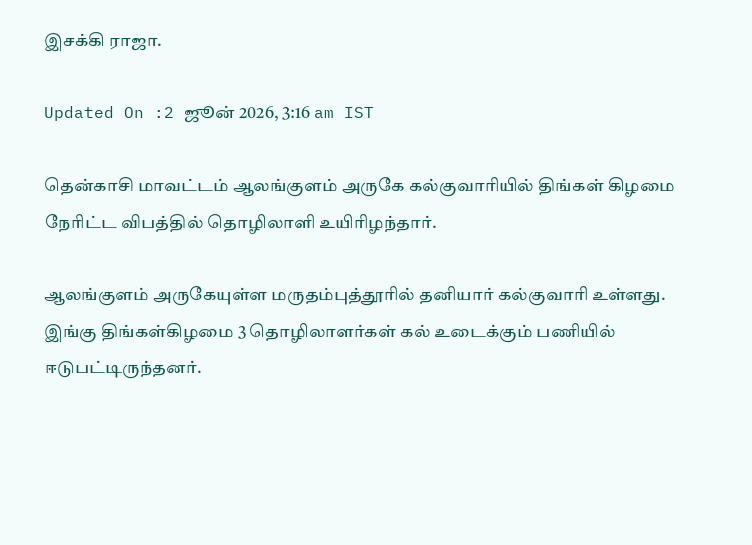இசக்கி ராஜா.

Updated On :2 ஜூன் 2026, 3:16 am IST

தென்காசி மாவட்டம் ஆலங்குளம் அருகே கல்குவாரியில் திங்கள் கிழமை நேரிட்ட விபத்தில் தொழிலாளி உயிரிழந்தார்.

ஆலங்குளம் அருகேயுள்ள மருதம்புத்தூரில் தனியார் கல்குவாரி உள்ளது. இங்கு திங்கள்கிழமை 3 தொழிலாளர்கள் கல் உடைக்கும் பணியில் ஈடுபட்டிருந்தனர்.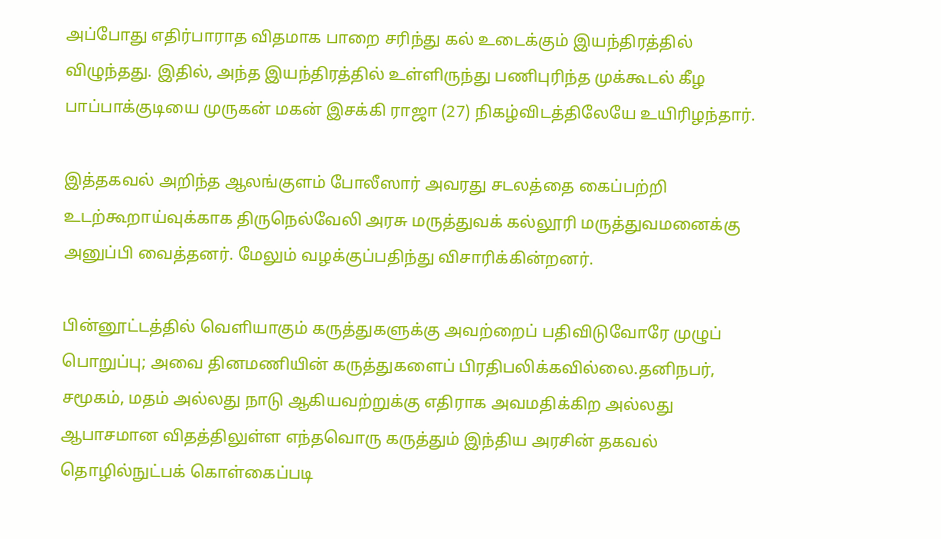அப்போது எதிர்பாராத விதமாக பாறை சரிந்து கல் உடைக்கும் இயந்திரத்தில் விழுந்தது. இதில், அந்த இயந்திரத்தில் உள்ளிருந்து பணிபுரிந்த முக்கூடல் கீழ பாப்பாக்குடியை முருகன் மகன் இசக்கி ராஜா (27) நிகழ்விடத்திலேயே உயிரிழந்தார்.

இத்தகவல் அறிந்த ஆலங்குளம் போலீஸார் அவரது சடலத்தை கைப்பற்றி உடற்கூறாய்வுக்காக திருநெல்வேலி அரசு மருத்துவக் கல்லூரி மருத்துவமனைக்கு அனுப்பி வைத்தனர். மேலும் வழக்குப்பதிந்து விசாரிக்கின்றனர்.

பின்னூட்டத்தில் வெளியாகும் கருத்துகளுக்கு அவற்றைப் பதிவிடுவோரே முழுப் பொறுப்பு; அவை தினமணியின் கருத்துகளைப் பிரதிபலிக்கவில்லை.தனிநபர், சமூகம், மதம் அல்லது நாடு ஆகியவற்றுக்கு எதிராக அவமதிக்கிற அல்லது ஆபாசமான விதத்திலுள்ள எந்தவொரு கருத்தும் இந்திய அரசின் தகவல் தொழில்நுட்பக் கொள்கைப்படி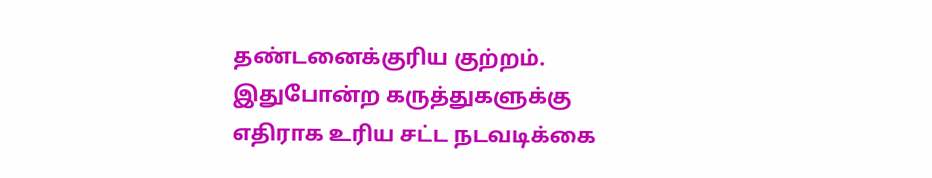தண்டனைக்குரிய குற்றம். இதுபோன்ற கருத்துகளுக்கு எதிராக உரிய சட்ட நடவடிக்கை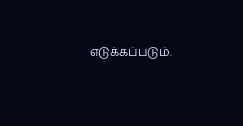எடுக்கப்படும்.